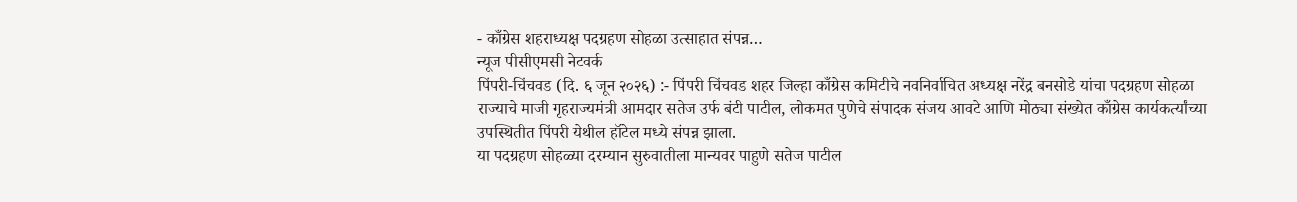- काँग्रेस शहराध्यक्ष पदग्रहण सोहळा उत्साहात संपन्न…
न्यूज पीसीएमसी नेटवर्क
पिंपरी-चिंचवड (दि. ६ जून २०२६) :- पिंपरी चिंचवड शहर जिल्हा काँग्रेस कमिटीचे नवनिर्वाचित अध्यक्ष नरेंद्र बनसोडे यांचा पदग्रहण सोहळा राज्याचे माजी गृहराज्यमंत्री आमदार सतेज उर्फ बंटी पाटील, लोकमत पुणेचे संपादक संजय आवटे आणि मोठ्या संख्येत काँग्रेस कार्यकर्त्यांच्या उपस्थितीत पिंपरी येथील हॉटेल मध्ये संपन्न झाला.
या पदग्रहण सोहळ्या दरम्यान सुरुवातीला मान्यवर पाहुणे सतेज पाटील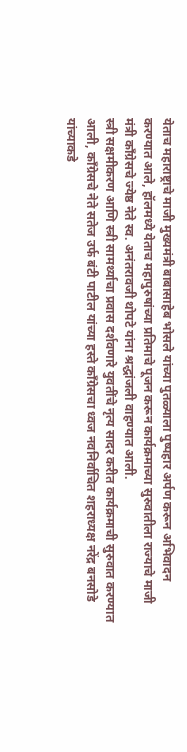येताच महाराष्ट्राचे माजी मुख्यमंत्री बाबासाहेब भोसले यांच्या पुतळ्याला पुष्पहार अर्पण करून अभिवादन करण्यात आले, हॉलमध्ये येताच महापुरुषांच्या प्रतिमाचे पूजन करून कार्यक्रमाच्या सुरुवातीला राज्याचे माजी मंत्री काँग्रेसचे ज्येष्ठ नेते स्व. अनंतरावजी थोपटे यांना श्रद्धांजली वाहण्यात आली.
स्त्री सक्षमीकरण आणि स्त्री सामर्थ्याचा प्रवास दर्शवणारे युवतींचे नृत्य सादर करीत कार्यक्रमाची सुरुवात करण्यात आली, काँग्रेसचे नेते सतेज उर्फ बंटी पाटील यांच्या हस्ते काँग्रेसचा ध्वज नवनिर्वाचित शहराध्यक्ष नरेंद्र बनसोडे यांच्याकडे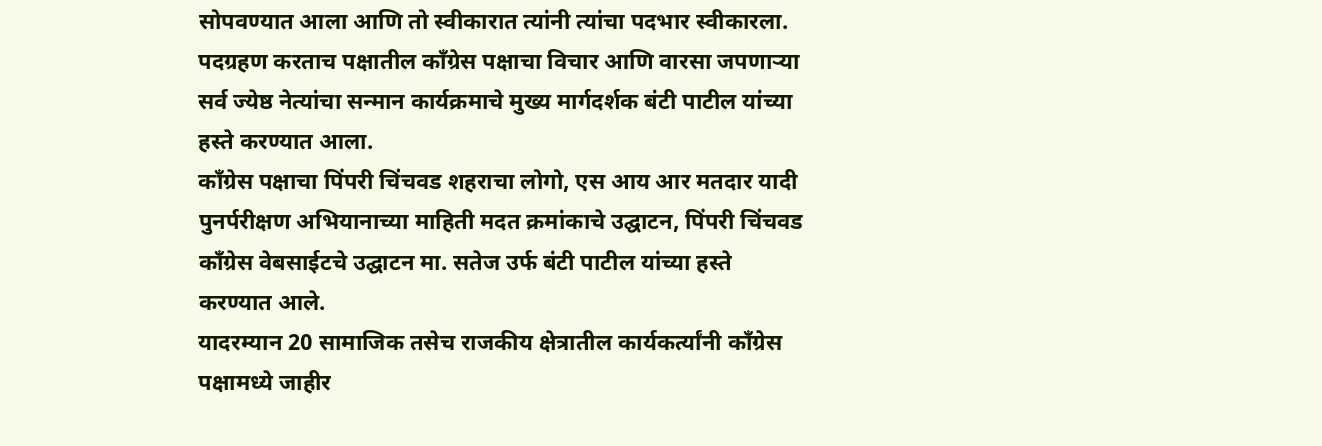सोपवण्यात आला आणि तो स्वीकारात त्यांनी त्यांचा पदभार स्वीकारला.
पदग्रहण करताच पक्षातील काँग्रेस पक्षाचा विचार आणि वारसा जपणाऱ्या सर्व ज्येष्ठ नेत्यांचा सन्मान कार्यक्रमाचे मुख्य मार्गदर्शक बंटी पाटील यांच्या हस्ते करण्यात आला.
काँग्रेस पक्षाचा पिंपरी चिंचवड शहराचा लोगो, एस आय आर मतदार यादी पुनर्परीक्षण अभियानाच्या माहिती मदत क्रमांकाचे उद्घाटन, पिंपरी चिंचवड काँग्रेस वेबसाईटचे उद्घाटन मा. सतेज उर्फ बंटी पाटील यांच्या हस्ते करण्यात आले.
यादरम्यान 20 सामाजिक तसेच राजकीय क्षेत्रातील कार्यकर्त्यांनी काँग्रेस पक्षामध्ये जाहीर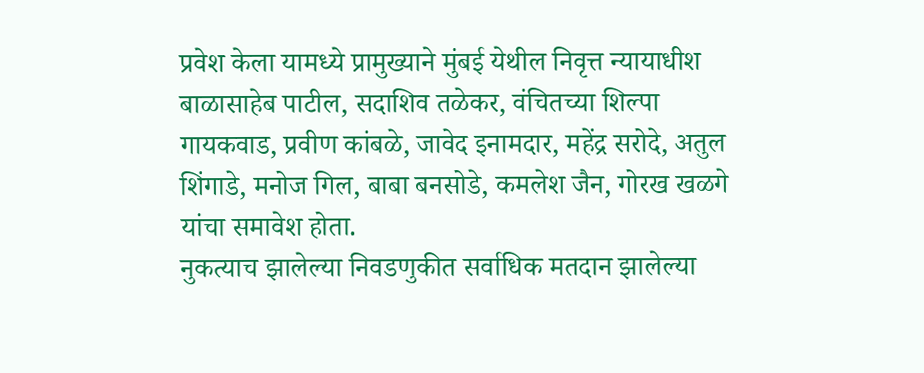प्रवेश केला यामध्ये प्रामुख्याने मुंबई येथील निवृत्त न्यायाधीश बाळासाहेब पाटील, सदाशिव तळेकर, वंचितच्या शिल्पा गायकवाड, प्रवीण कांबळे, जावेद इनामदार, महेंद्र सरोदे, अतुल शिंगाडे, मनोज गिल, बाबा बनसोडे, कमलेश जैन, गोरख खळगे यांचा समावेश होता.
नुकत्याच झालेल्या निवडणुकीत सर्वाधिक मतदान झालेल्या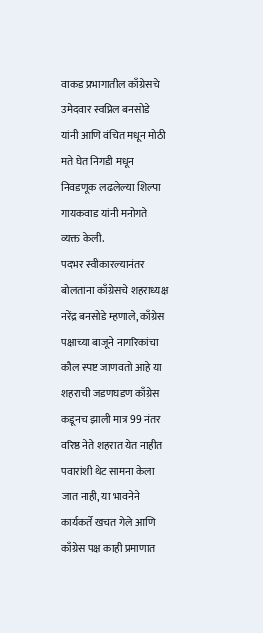वाकड प्रभागातील काँग्रेसचे उमेदवार स्वप्निल बनसोडे यांनी आणि वंचित मधून मोठी मते घेत निगडी मधून निवडणूक लढलेल्या शिल्पा गायकवाड यांनी मनोगते व्यक्त केली.
पदभर स्वीकारल्यानंतर बोलताना काँग्रेसचे शहराध्यक्ष नरेंद्र बनसोडे म्हणाले, काँग्रेस पक्षाच्या बाजूने नागरिकांचा कौल स्पष्ट जाणवतो आहे या शहराची जडणघडण काँग्रेस कडूनच झाली मात्र 99 नंतर वरिष्ठ नेते शहरात येत नाहीत पवारांशी थेट सामना केला जात नाही, या भावनेने कार्यकर्ते खचत गेले आणि काँग्रेस पक्ष काही प्रमाणात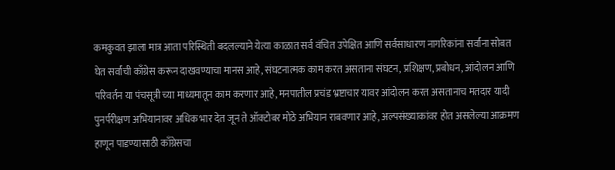कमकुवत झाला मात्र आता परिस्थिती बदलल्याने येत्या काळात सर्व वंचित उपेक्षित आणि सर्वसाधारण नागरिकांना सर्वांना सोबत घेत सर्वांची काँग्रेस करून दाखवण्याचा मानस आहे, संघटनात्मक काम करत असताना संघटन, प्रशिक्षण, प्रबोधन, आंदोलन आणि परिवर्तन या पंचसूत्री च्या माध्यमातून काम करणार आहे, मनपातील प्रचंड भ्रष्टाचार यावर आंदोलन करत असतानाच मतदार यादी पुनर्परीक्षण अभियानावर अधिक भार देत जून ते ऑक्टोबर मोठे अभियान राबवणार आहे, अल्पसंख्याकांवर होत असलेल्या आक्रमण हाणून पाडण्यासाठी काँग्रेसचा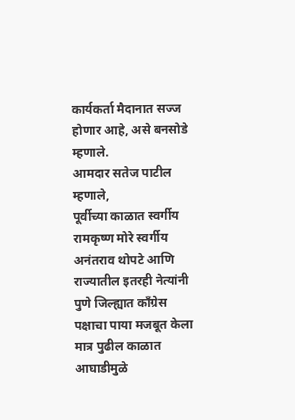कार्यकर्ता मैदानात सज्ज होणार आहे, असे बनसोडे म्हणाले.
आमदार सतेज पाटील म्हणाले,
पूर्वीच्या काळात स्वर्गीय रामकृष्ण मोरे स्वर्गीय अनंतराव थोपटे आणि राज्यातील इतरही नेत्यांनी पुणे जिल्ह्यात काँग्रेस पक्षाचा पाया मजबूत केला मात्र पुढील काळात आघाडीमुळे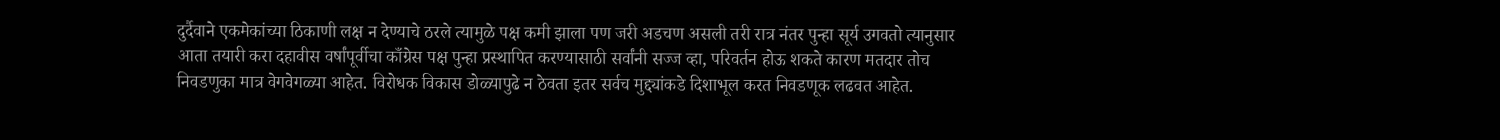दुर्दैवाने एकमेकांच्या ठिकाणी लक्ष न देण्याचे ठरले त्यामुळे पक्ष कमी झाला पण जरी अडचण असली तरी रात्र नंतर पुन्हा सूर्य उगवतो त्यानुसार आता तयारी करा दहावीस वर्षांपूर्वीचा काँग्रेस पक्ष पुन्हा प्रस्थापित करण्यासाठी सर्वांनी सज्ज व्हा, परिवर्तन होऊ शकते कारण मतदार तोच निवडणुका मात्र वेगवेगळ्या आहेत. विरोधक विकास डोळ्यापुढे न ठेवता इतर सर्वच मुद्द्यांकडे दिशाभूल करत निवडणूक लढवत आहेत.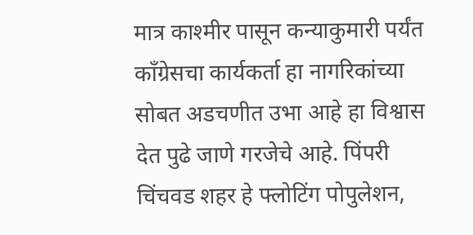मात्र काश्मीर पासून कन्याकुमारी पर्यंत काँग्रेसचा कार्यकर्ता हा नागरिकांच्या सोबत अडचणीत उभा आहे हा विश्वास देत पुढे जाणे गरजेचे आहे. पिंपरी चिंचवड शहर हे फ्लोटिंग पोपुलेशन,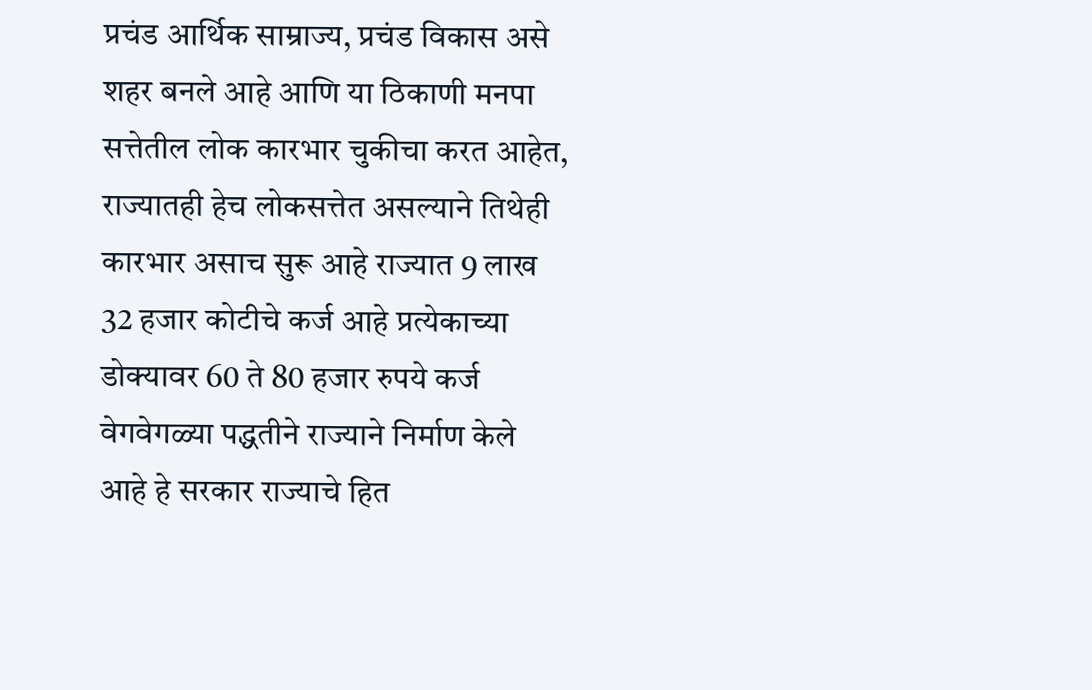प्रचंड आर्थिक साम्राज्य, प्रचंड विकास असे शहर बनले आहे आणि या ठिकाणी मनपा सत्तेतील लोक कारभार चुकीचा करत आहेत, राज्यातही हेच लोकसत्तेत असल्याने तिथेही कारभार असाच सुरू आहे राज्यात 9 लाख 32 हजार कोटीचे कर्ज आहे प्रत्येकाच्या डोक्यावर 60 ते 80 हजार रुपये कर्ज वेगवेगळ्या पद्धतीने राज्याने निर्माण केले आहे हे सरकार राज्याचे हित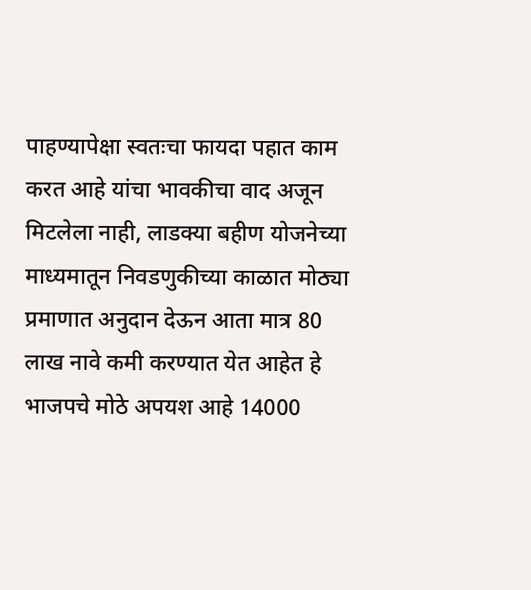पाहण्यापेक्षा स्वतःचा फायदा पहात काम करत आहे यांचा भावकीचा वाद अजून मिटलेला नाही, लाडक्या बहीण योजनेच्या माध्यमातून निवडणुकीच्या काळात मोठ्या प्रमाणात अनुदान देऊन आता मात्र 80 लाख नावे कमी करण्यात येत आहेत हे भाजपचे मोठे अपयश आहे 14000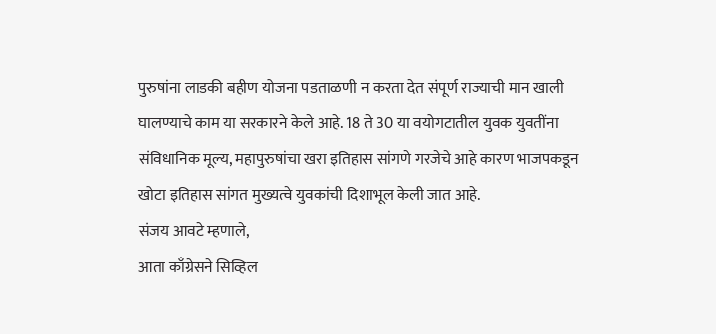पुरुषांना लाडकी बहीण योजना पडताळणी न करता देत संपूर्ण राज्याची मान खाली घालण्याचे काम या सरकारने केले आहे. 18 ते 30 या वयोगटातील युवक युवतींना संविधानिक मूल्य, महापुरुषांचा खरा इतिहास सांगणे गरजेचे आहे कारण भाजपकडून खोटा इतिहास सांगत मुख्यत्वे युवकांची दिशाभूल केली जात आहे.
संजय आवटे म्हणाले,
आता काँग्रेसने सिव्हिल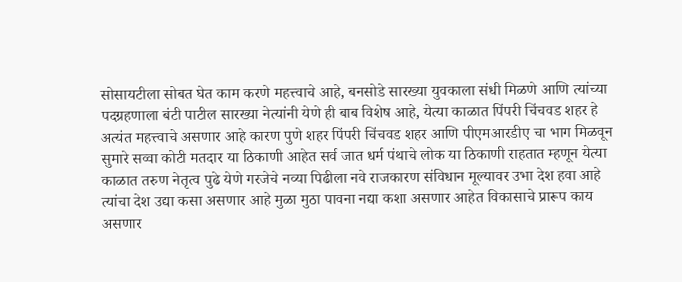सोसायटीला सोबत घेत काम करणे महत्त्वाचे आहे, बनसोडे सारख्या युवकाला संधी मिळणे आणि त्यांच्या पदग्रहणाला बंटी पाटील सारख्या नेत्यांनी येणे ही बाब विशेष आहे, येत्या काळात पिंपरी चिंचवड शहर हे अत्यंत महत्त्वाचे असणार आहे कारण पुणे शहर पिंपरी चिंचवड शहर आणि पीएमआरडीए चा भाग मिळवून सुमारे सव्वा कोटी मतदार या ठिकाणी आहेत सर्व जात धर्म पंथाचे लोक या ठिकाणी राहतात म्हणून येत्या काळात तरुण नेतृत्व पुढे येणे गरजेचे नव्या पिढीला नवे राजकारण संविधान मूल्यावर उभा देश हवा आहे त्यांचा देश उद्या कसा असणार आहे मुळा मुठा पावना नद्या कशा असणार आहेत विकासाचे प्रारूप काय असणार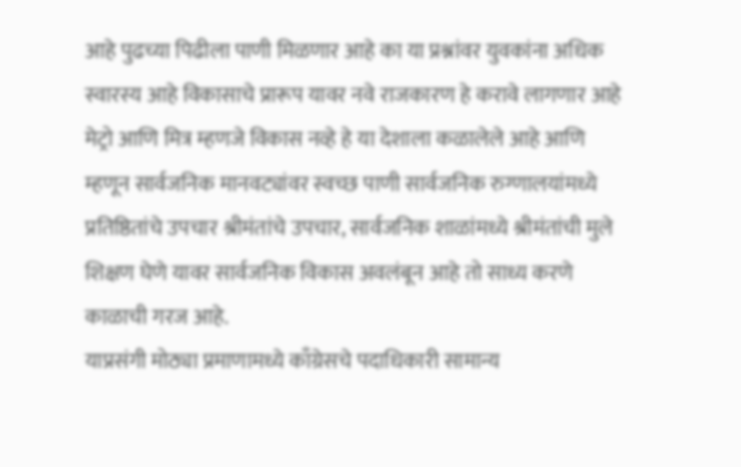आहे पुढच्या पिढीला पाणी मिळणार आहे का या प्रश्नांवर युवकांना अधिक स्वारस्य आहे विकासाचे प्रारूप यावर नवे राजकारण हे करावे लागणार आहे मेट्रो आणि मित्र म्हणजे विकास नव्हे हे या देशाला कळालेले आहे आणि म्हणून सार्वजनिक मानवट्यांवर स्वच्छ पाणी सार्वजनिक रुग्णालयांमध्ये प्रतिष्ठितांचे उपचार श्रीमंतांचे उपचार, सार्वजनिक शाळांमध्ये श्रीमंतांची मुले शिक्षण घेणे यावर सार्वजनिक विकास अवलंबून आहे तो साध्य करणे काळाची गरज आहे.
याप्रसंगी मोठ्या प्रमाणामध्ये काँग्रेसचे पदाधिकारी सामान्य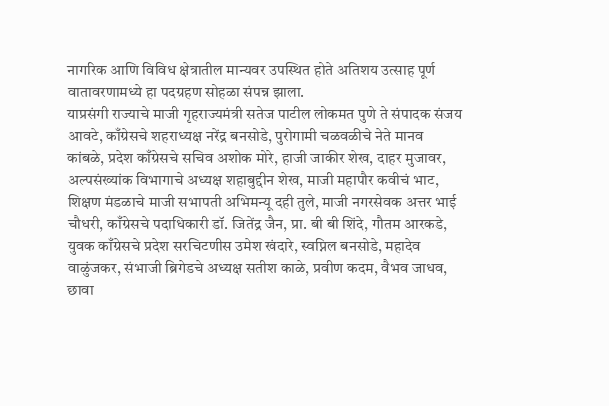नागरिक आणि विविध क्षेत्रातील मान्यवर उपस्थित होते अतिशय उत्साह पूर्ण वातावरणामध्ये हा पदग्रहण सोहळा संपन्न झाला.
याप्रसंगी राज्याचे माजी गृहराज्यमंत्री सतेज पाटील लोकमत पुणे ते संपादक संजय आवटे, काँग्रेसचे शहराध्यक्ष नरेंद्र बनसोडे, पुरोगामी चळवळीचे नेते मानव कांबळे, प्रदेश काँग्रेसचे सचिव अशोक मोरे, हाजी जाकीर शेख, दाहर मुजावर, अल्पसंख्यांक विभागाचे अध्यक्ष शहाबुद्दीन शेख, माजी महापौर कवीचं भाट, शिक्षण मंडळाचे माजी सभापती अभिमन्यू दही तुले, माजी नगरसेवक अत्तर भाई चौधरी, काँग्रेसचे पदाधिकारी डॉ. जितेंद्र जैन, प्रा. बी बी शिंदे, गौतम आरकडे, युवक काँग्रेसचे प्रदेश सरचिटणीस उमेश खंदारे, स्वप्निल बनसोडे, महादेव वाळुंजकर, संभाजी ब्रिगेडचे अध्यक्ष सतीश काळे, प्रवीण कदम, वैभव जाधव, छावा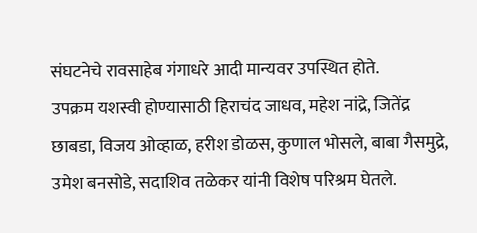संघटनेचे रावसाहेब गंगाधरे आदी मान्यवर उपस्थित होते.
उपक्रम यशस्वी होण्यासाठी हिराचंद जाधव, महेश नांद्रे, जितेंद्र छाबडा, विजय ओव्हाळ, हरीश डोळस, कुणाल भोसले, बाबा गैसमुद्रे, उमेश बनसोडे, सदाशिव तळेकर यांनी विशेष परिश्रम घेतले.